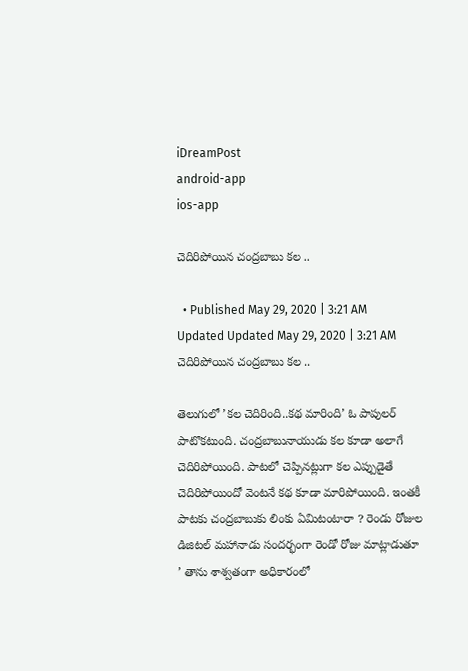iDreamPost
android-app
ios-app

చెదిరిపోయిన చంద్రబాబు కల ..

  • Published May 29, 2020 | 3:21 AM Updated Updated May 29, 2020 | 3:21 AM
చెదిరిపోయిన చంద్రబాబు కల ..

తెలుగులో ’కల చెదిరింది..కథ మారింది’ ఓ పాపులర్ పాటొకటుంది. చంద్రబాబునాయుడు కల కూడా అలాగే చెదిరిపోయింది. పాటలో చెప్పినట్లుగా కల ఎప్పుడైతే చెదిరిపోయిందో వెంటనే కథ కూడా మారిపోయింది. ఇంతకీ పాటకు చంద్రబాబుకు లింకు ఏమిటంటారా ? రెండు రోజుల డిజిటల్ మహానాడు సందర్భంగా రెండో రోజు మాట్లాడుతూ ’ తాను శాశ్వతంగా అధికారంలో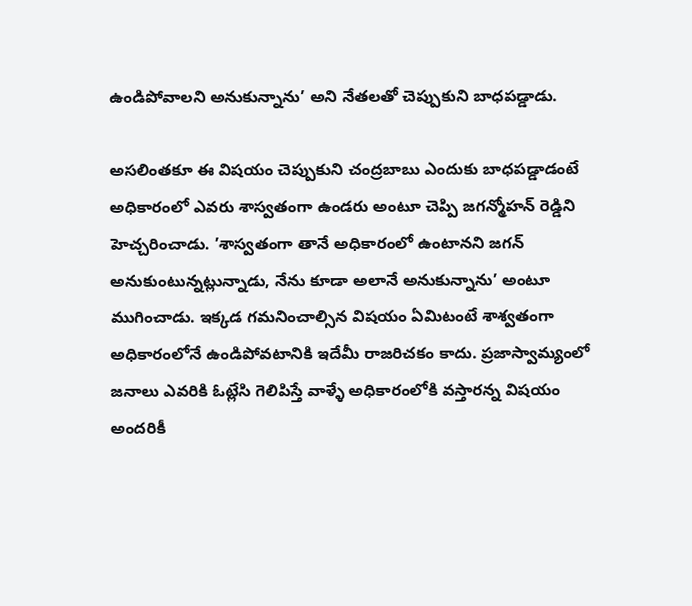ఉండిపోవాలని అనుకున్నాను’ అని నేతలతో చెప్పుకుని బాధపడ్డాడు.

అసలింతకూ ఈ విషయం చెప్పుకుని చంద్రబాబు ఎందుకు బాధపడ్డాడంటే అధికారంలో ఎవరు శాస్వతంగా ఉండరు అంటూ చెప్పి జగన్మోహన్ రెడ్డిని హెచ్చరించాడు. ’శాస్వతంగా తానే అధికారంలో ఉంటానని జగన్ అనుకుంటున్నట్లున్నాడు, నేను కూడా అలానే అనుకున్నాను’ అంటూ ముగించాడు. ఇక్కడ గమనించాల్సిన విషయం ఏమిటంటే శాశ్వతంగా అధికారంలోనే ఉండిపోవటానికి ఇదేమీ రాజరిచకం కాదు. ప్రజాస్వామ్యంలో జనాలు ఎవరికి ఓట్లేసి గెలిపిస్తే వాళ్ళే అధికారంలోకి వస్తారన్న విషయం అందరికీ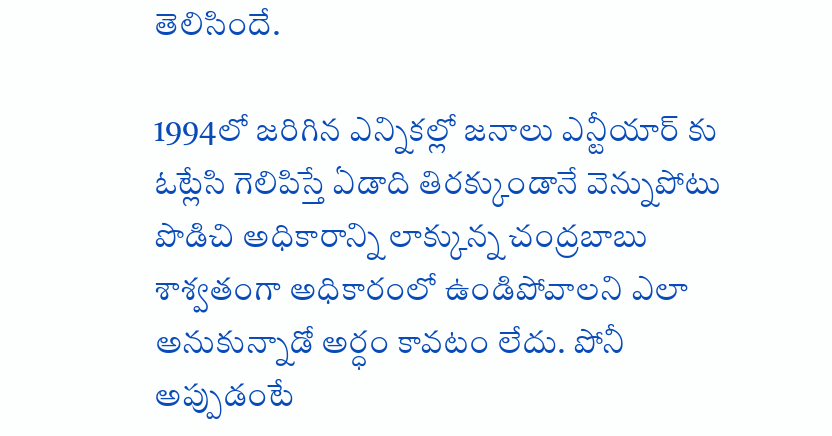తెలిసిందే.

1994లో జరిగిన ఎన్నికల్లో జనాలు ఎన్టీయార్ కు ఓట్లేసి గెలిపిస్తే ఏడాది తిరక్కుండానే వెన్నుపోటు పొడిచి అధికారాన్ని లాక్కున్న చంద్రబాబు శాశ్వతంగా అధికారంలో ఉండిపోవాలని ఎలా అనుకున్నాడో అర్ధం కావటం లేదు. పోనీ అప్పుడంటే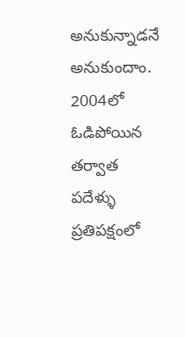అనుకున్నాడనే అనుకుందాం. 2004లో ఓడిపోయిన తర్వాత పదేళ్ళు ప్రతిపక్షంలో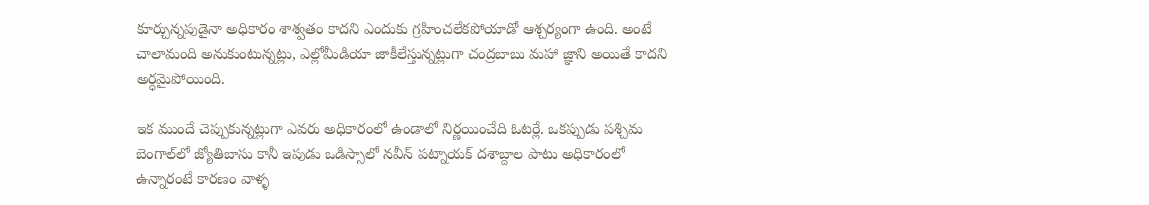కూర్చున్నపుడైనా అధికారం శాశ్వతం కాదని ఎందుకు గ్రహించలేకపోయాడో ఆశ్చర్యంగా ఉంది. అంటే చాలామంది అనుకుంటున్నట్లు, ఎల్లోమీడియా జాకీలేస్తున్నట్లుగా చంద్రబాబు మహా జ్ఞాని అయితే కాదని అర్ధమైపోయింది.

ఇక ముందే చెప్పుకున్నట్లుగా ఎవరు అధికారంలో ఉండాలో నిర్ణయించేది ఓటర్లే. ఒకప్పుడు పశ్చిమ బెంగాల్‌లో జ్యోతిబాసు కానీ ఇపుడు ఒడిస్సాలో నవీన్ పట్నాయక్ దశాబ్దాల పాటు అధికారంలో ఉన్నారంటే కారణం వాళ్ళ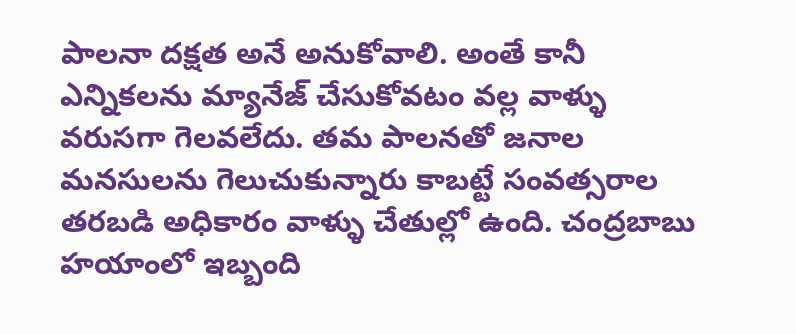పాలనా దక్షత అనే అనుకోవాలి. అంతే కానీ ఎన్నికలను మ్యానేజ్ చేసుకోవటం వల్ల వాళ్ళు వరుసగా గెలవలేదు. తమ పాలనతో జనాల మనసులను గెలుచుకున్నారు కాబట్టే సంవత్సరాల తరబడి అధికారం వాళ్ళు చేతుల్లో ఉంది. చంద్రబాబు హయాంలో ఇబ్బంది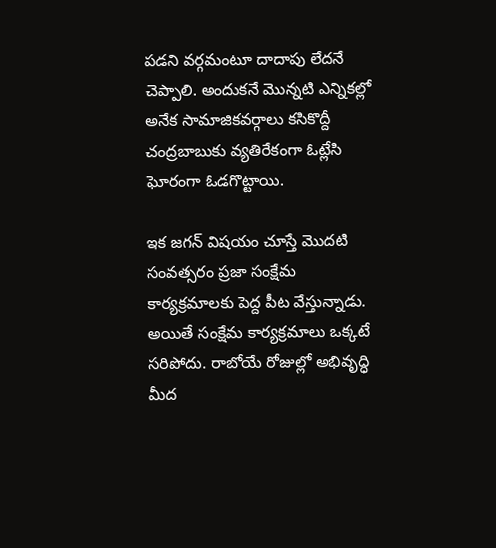పడని వర్గమంటూ దాదాపు లేదనే చెప్పాలి. అందుకనే మొన్నటి ఎన్నికల్లో అనేక సామాజికవర్గాలు కసికొద్దీ చంద్రబాబుకు వ్యతిరేకంగా ఓట్లేసి ఘోరంగా ఓడగొట్టాయి.

ఇక జగన్ విషయం చూస్తే మొదటి సంవత్సరం ప్రజా సంక్షేమ కార్యక్రమాలకు పెద్ద పీట వేస్తున్నాడు. అయితే సంక్షేమ కార్యక్రమాలు ఒక్కటే సరిపోదు. రాబోయే రోజుల్లో అభివృద్ధి మీద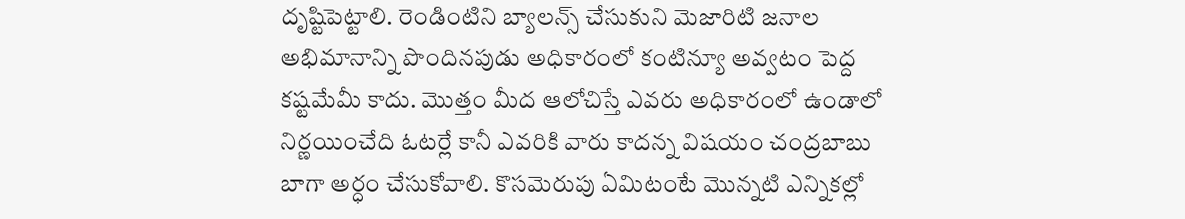దృష్టిపెట్టాలి. రెండింటిని బ్యాలన్స్ చేసుకుని మెజారిటి జనాల అభిమానాన్ని పొందినపుడు అధికారంలో కంటిన్యూ అవ్వటం పెద్ద కష్టమేమీ కాదు. మొత్తం మీద ఆలోచిస్తే ఎవరు అధికారంలో ఉండాలో నిర్ణయించేది ఓటర్లే కానీ ఎవరికి వారు కాదన్న విషయం చంద్రబాబు బాగా అర్ధం చేసుకోవాలి. కొసమెరుపు ఏమిటంటే మొన్నటి ఎన్నికల్లో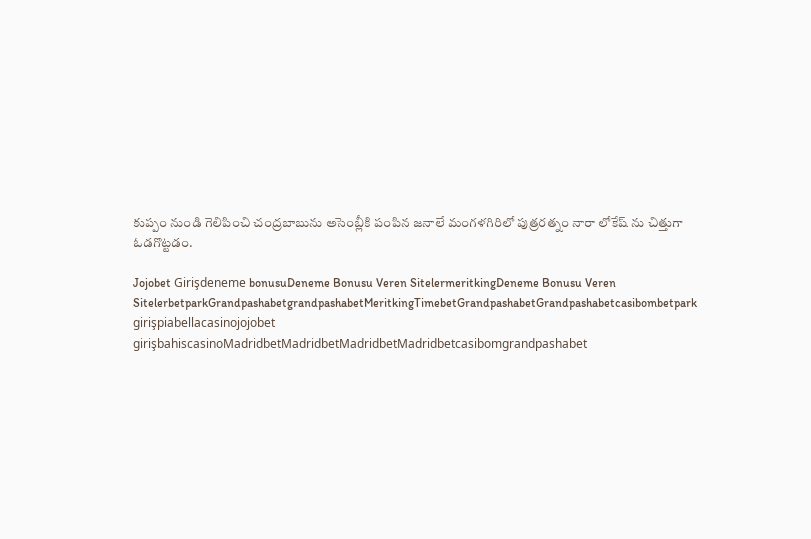కుప్పం నుండి గెలిపించి చంద్రబాబును అసెంబ్లీకి పంపిన జనాలే మంగళగిరిలో పుత్రరత్నం నారా లోకేష్ ను చిత్తుగా ఓడగొట్టడం.

Jojobet Girişdeneme bonusuDeneme Bonusu Veren SitelermeritkingDeneme Bonusu Veren SitelerbetparkGrandpashabetgrandpashabetMeritkingTimebetGrandpashabetGrandpashabetcasibombetpark girişpiabellacasinojojobet girişbahiscasinoMadridbetMadridbetMadridbetMadridbetcasibomgrandpashabet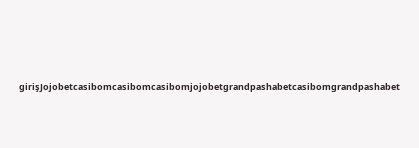girişJojobetcasibomcasibomcasibomjojobetgrandpashabetcasibomgrandpashabet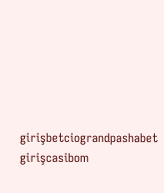girişbetciograndpashabet girişcasibom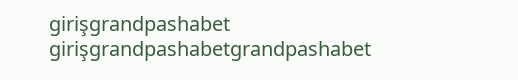girişgrandpashabet girişgrandpashabetgrandpashabet